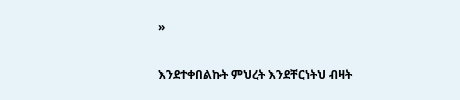»

እንደተቀበልኩት ምህረት እንደቸርነትህ ብዛት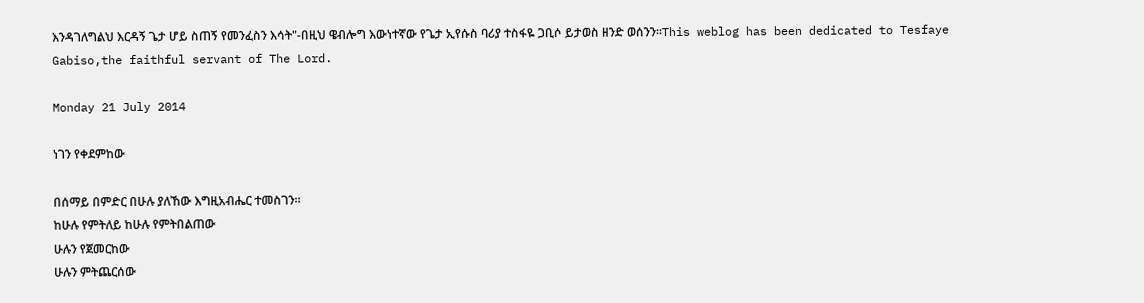እንዳገለግልህ እርዳኝ ጌታ ሆይ ስጠኝ የመንፈስን እሳት"-በዚህ ዌብሎግ እውነተኛው የጌታ ኢየሱስ ባሪያ ተስፋዬ ጋቢሶ ይታወስ ዘንድ ወሰንን።This weblog has been dedicated to Tesfaye Gabiso,the faithful servant of The Lord.

Monday 21 July 2014

ነገን የቀደምከው

በሰማይ በምድር በሁሉ ያለኸው እግዚአብሔር ተመስገን።
ከሁሉ የምትለይ ከሁሉ የምትበልጠው
ሁሉን የጀመርከው
ሁሉን ምትጨርሰው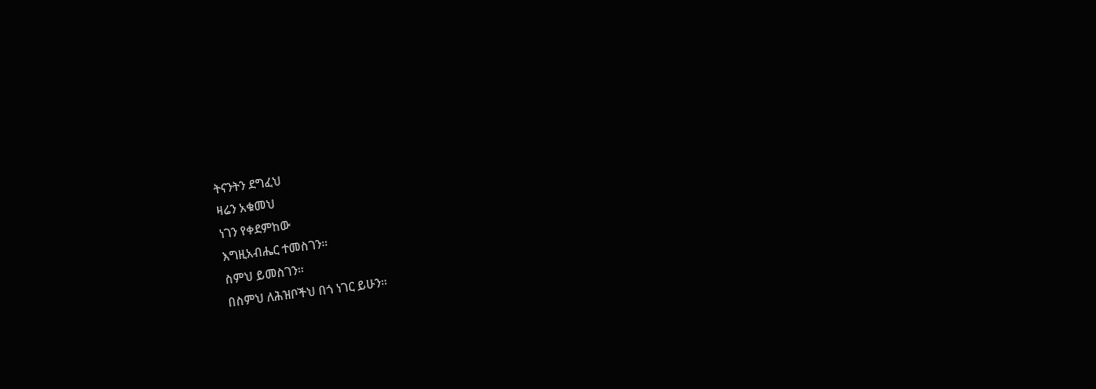ትናንትን ደግፈህ
ዛሬን አቁመህ
ነገን የቀደምከው
እግዚአብሔር ተመስገን።
ስምህ ይመስገን።
በስምህ ለሕዝቦችህ በጎ ነገር ይሁን።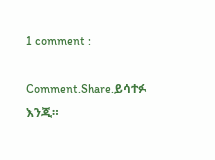1 comment :

Comment.Share.ይሳተፉ እንጂ።